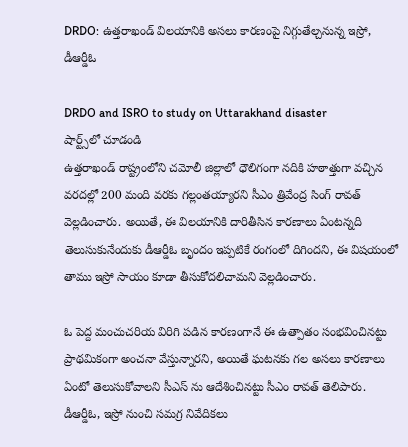DRDO: ఉత్తరాఖండ్ విలయానికి అసలు కారణంపై నిగ్గుతేల్చనున్న ఇస్రో, డీఆర్డీఓ

DRDO and ISRO to study on Uttarakhand disaster
షార్ట్స్‌లో చూడండి
ఉత్తరాఖండ్ రాష్ట్రంలోని చమోలీ జిల్లాలో ధౌలిగంగా నదికి హఠాత్తుగా వచ్చిన వరదల్లో 200 మంది వరకు గల్లంతయ్యారని సీఎం త్రివేంద్ర సింగ్ రావత్ వెల్లడించారు. అయితే, ఈ విలయానికి దారితీసిన కారణాలు ఏంటన్నది తెలుసుకునేందుకు డీఆర్డీఓ బృందం ఇప్పటికే రంగంలో దిగిందని, ఈ విషయంలో తాము ఇస్రో సాయం కూడా తీసుకోదలిచామని వెల్లడించారు.

ఓ పెద్ద మంచుచరియ విరిగి పడిన కారణంగానే ఈ ఉత్పాతం సంభవించినట్టు ప్రాథమికంగా అంచనా వేస్తున్నారని, అయితే ఘటనకు గల అసలు కారణాలు ఏంటో తెలుసుకోవాలని సీఎస్ ను ఆదేశించినట్టు సీఎం రావత్ తెలిపారు. డీఆర్డీఓ, ఇస్రో నుంచి సమగ్ర నివేదికలు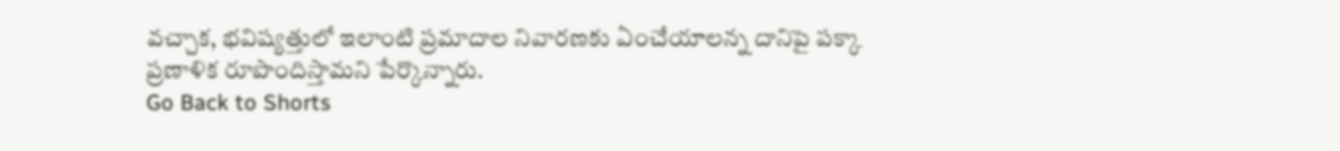వచ్చాక, భవిష్యత్తులో ఇలాంటి ప్రమాదాల నివారణకు ఏంచేయాలన్న దానిపై పక్కా ప్రణాళిక రూపొందిస్తామని పేర్కొన్నారు.
Go Back to Shorts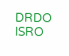DRDO
ISRO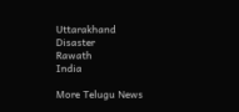Uttarakhand
Disaster
Rawath
India

More Telugu News